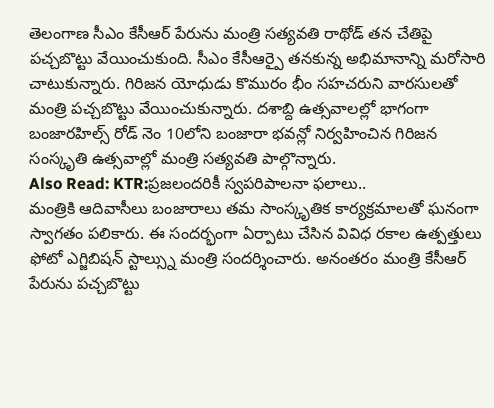తెలంగాణ సీఎం కేసీఆర్ పేరును మంత్రి సత్యవతి రాథోడ్ తన చేతిపై పచ్చబొట్టు వేయించుకుంది. సీఎం కేసీఆర్పై తనకున్న అభిమానాన్ని మరోసారి చాటుకున్నారు. గిరిజన యోధుడు కొమురం భీం సహచరుని వారసులతో మంత్రి పచ్చబొట్టు వేయించుకున్నారు. దశాబ్ది ఉత్సవాలల్లో భాగంగా బంజారహిల్స్ రోడ్ నెం 10లోని బంజారా భవన్లో నిర్వహించిన గిరిజన సంస్కృతి ఉత్సవాల్లో మంత్రి సత్యవతి పాల్గొన్నారు.
Also Read: KTR:ప్రజలందరికీ స్వపరిపాలనా ఫలాలు..
మంత్రికి ఆదివాసీలు బంజారాలు తమ సాంస్కృతిక కార్యక్రమాలతో ఘనంగా స్వాగతం పలికారు. ఈ సందర్భంగా ఏర్పాటు చేసిన వివిధ రకాల ఉత్పత్తులు ఫోటో ఎగ్జిబిషన్ స్టాల్స్ను మంత్రి సందర్శించారు. అనంతరం మంత్రి కేసీఆర్ పేరును పచ్చబొట్టు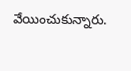వేయించుకున్నారు.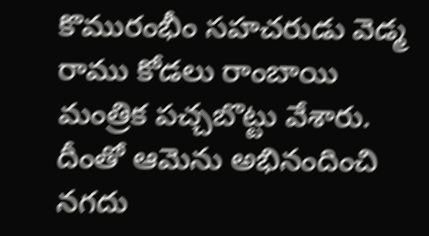కొమురంభీం సహచరుడు వెడ్మ రాము కోడలు రాంబాయి మంత్రిక పచ్చబొట్టు వేశారు. దీంతో ఆమెను అభినందించి నగదు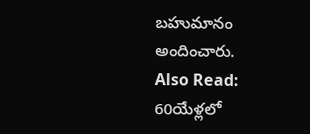బహుమానం అందించారు.
Also Read: 60యేళ్లలో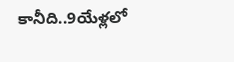కానీది..9యేళ్లలో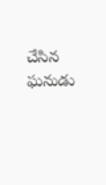చేసిన ఘనుడు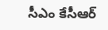సీఎం కేసీఆర్